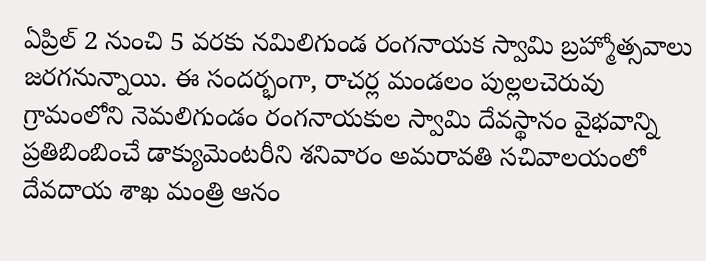ఏప్రిల్ 2 నుంచి 5 వరకు నమిలిగుండ రంగనాయక స్వామి బ్రహ్మోత్సవాలు జరగనున్నాయి. ఈ సందర్భంగా, రాచర్ల మండలం పుల్లలచెరువు గ్రామంలోని నెమలిగుండం రంగనాయకుల స్వామి దేవస్థానం వైభవాన్ని ప్రతిబింబించే డాక్యుమెంటరీని శనివారం అమరావతి సచివాలయంలో దేవదాయ శాఖ మంత్రి ఆనం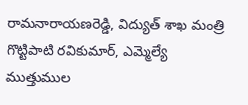రామనారాయణరెడ్డి, విద్యుత్ శాఖ మంత్రి గొట్టిపాటి రవికుమార్, ఎమ్మెల్యే ముత్తుముల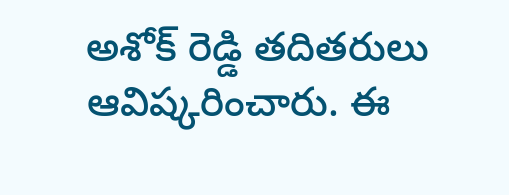అశోక్ రెడ్డి తదితరులు ఆవిష్కరించారు. ఈ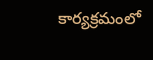కార్యక్రమంలో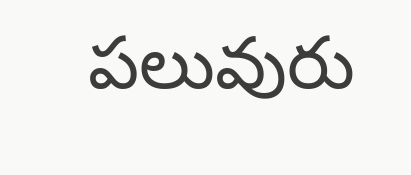పలువురు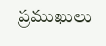ప్రముఖులు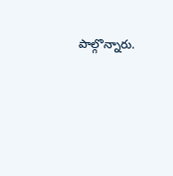పాల్గొన్నారు.